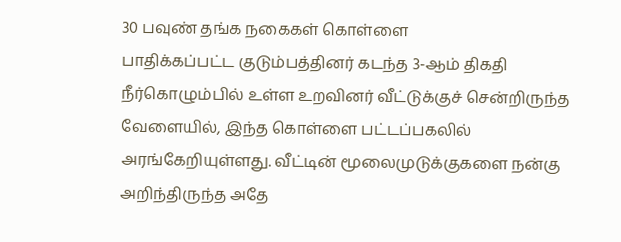30 பவுண் தங்க நகைகள் கொள்ளை
பாதிக்கப்பட்ட குடும்பத்தினர் கடந்த 3-ஆம் திகதி நீர்கொழும்பில் உள்ள உறவினர் வீட்டுக்குச் சென்றிருந்த வேளையில், இந்த கொள்ளை பட்டப்பகலில் அரங்கேறியுள்ளது. வீட்டின் மூலைமுடுக்குகளை நன்கு அறிந்திருந்த அதே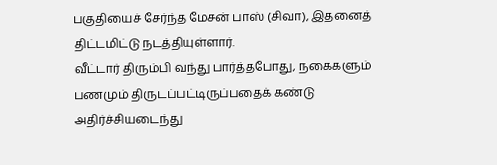பகுதியைச் சேர்ந்த மேசன் பாஸ் (சிவா), இதனைத் திட்டமிட்டு நடத்தியுள்ளார்.
வீட்டார் திரும்பி வந்து பார்த்தபோது, நகைகளும் பணமும் திருடப்பட்டிருப்பதைக் கண்டு அதிர்ச்சியடைந்து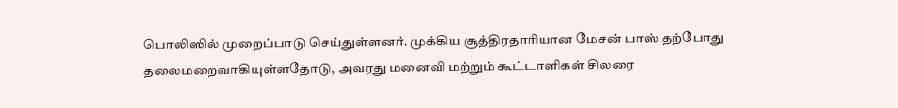பொலிஸில் முறைப்பாடு செய்துள்ளனர். முக்கிய சூத்திரதாரியான மேசன் பாஸ் தற்போது தலைமறைவாகியுள்ளதோடு, அவரது மனைவி மற்றும் கூட்டாளிகள் சிலரை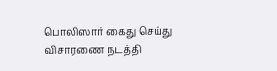பொலிஸார் கைது செய்து விசாரணை நடத்தி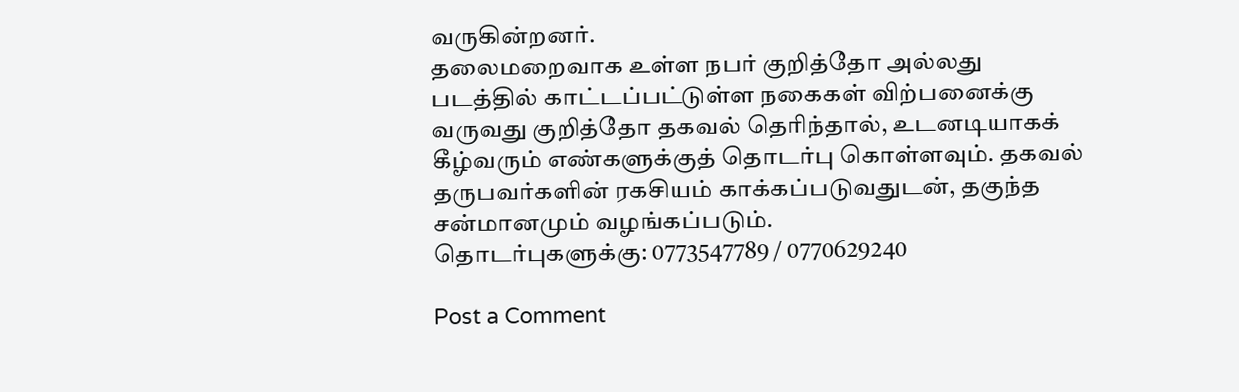வருகின்றனர்.
தலைமறைவாக உள்ள நபர் குறித்தோ அல்லது படத்தில் காட்டப்பட்டுள்ள நகைகள் விற்பனைக்கு வருவது குறித்தோ தகவல் தெரிந்தால், உடனடியாகக் கீழ்வரும் எண்களுக்குத் தொடர்பு கொள்ளவும். தகவல் தருபவர்களின் ரகசியம் காக்கப்படுவதுடன், தகுந்த சன்மானமும் வழங்கப்படும்.
தொடர்புகளுக்கு: 0773547789 / 0770629240

Post a Comment